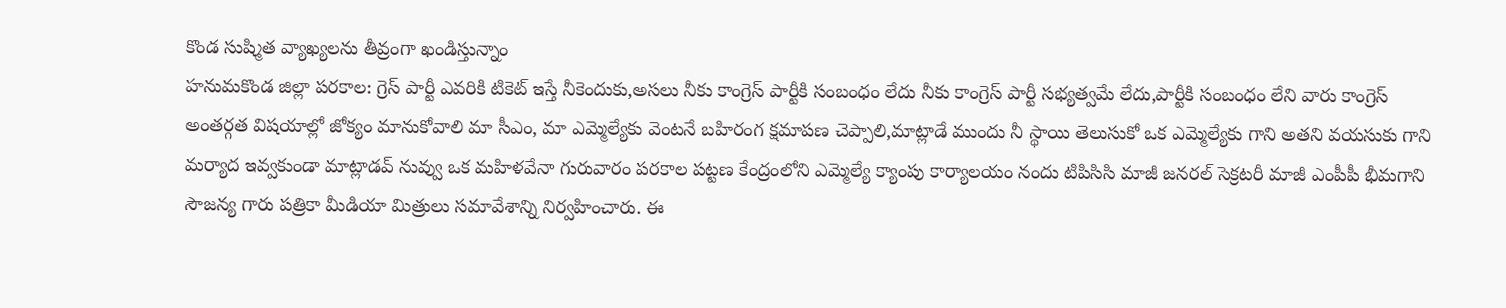కొండ సుష్మిత వ్యాఖ్యలను తీవ్రంగా ఖండిస్తున్నాం
హనుమకొండ జిల్లా పరకాల: గ్రెస్ పార్టీ ఎవరికి టికెట్ ఇస్తే నీకెందుకు,అసలు నీకు కాంగ్రెస్ పార్టీకి సంబంధం లేదు నీకు కాంగ్రెస్ పార్టీ సభ్యత్వమే లేదు,పార్టీకి సంబంధం లేని వారు కాంగ్రెస్ అంతర్గత విషయాల్లో జోక్యం మానుకోవాలి మా సీఎం, మా ఎమ్మెల్యేకు వెంటనే బహిరంగ క్షమాపణ చెప్పాలి,మాట్లాడే ముందు నీ స్థాయి తెలుసుకో ఒక ఎమ్మెల్యేకు గాని అతని వయసుకు గాని మర్యాద ఇవ్వకుండా మాట్లాడవ్ నువ్వు ఒక మహిళవేనా గురువారం పరకాల పట్టణ కేంద్రంలోని ఎమ్మెల్యే క్యాంపు కార్యాలయం నందు టిపిసిసి మాజీ జనరల్ సెక్రటరీ మాజీ ఎంపీపీ భీమగాని సౌజన్య గారు పత్రికా మీడియా మిత్రులు సమావేశాన్ని నిర్వహించారు. ఈ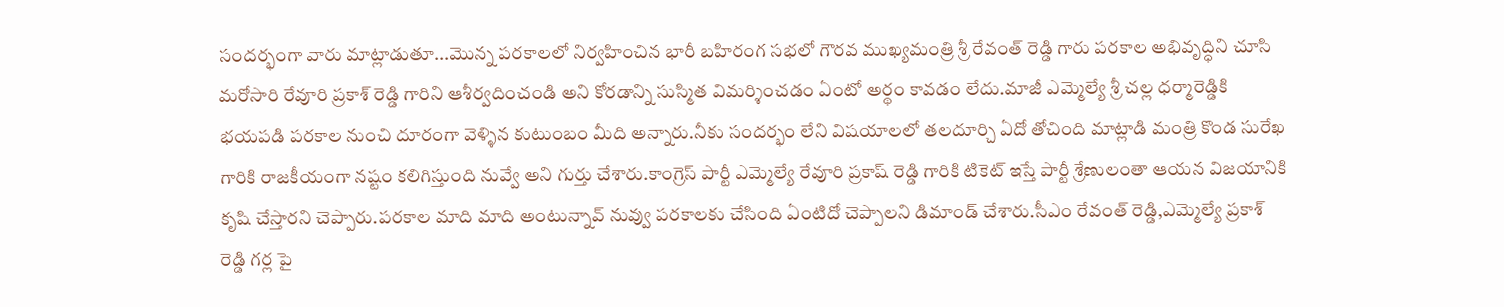సందర్భంగా వారు మాట్లాడుతూ...మొన్న పరకాలలో నిర్వహించిన భారీ బహిరంగ సభలో గౌరవ ముఖ్యమంత్రి శ్రీ రేవంత్ రెడ్డి గారు పరకాల అభివృద్ధిని చూసి మరోసారి రేవూరి ప్రకాశ్ రెడ్డి గారిని ఆశీర్వదించండి అని కోరడాన్ని సుస్మిత విమర్శించడం ఏంటో అర్థం కావడం లేదు.మాజీ ఎమ్మెల్యే శ్రీ చల్ల ధర్మారెడ్డికి భయపడి పరకాల నుంచి దూరంగా వెళ్ళిన కుటుంబం మీది అన్నారు.నీకు సందర్భం లేని విషయాలలో తలదూర్చి ఏదో తోచింది మాట్లాడి మంత్రి కొండ సురేఖ గారికి రాజకీయంగా నష్టం కలిగిస్తుంది నువ్వే అని గుర్తు చేశారు.కాంగ్రెస్ పార్టీ ఎమ్మెల్యే రేవూరి ప్రకాష్ రెడ్డి గారికి టికెట్ ఇస్తే పార్టీ శ్రేణులంతా ఆయన విజయానికి కృషి చేస్తారని చెప్పారు.పరకాల మాది మాది అంటున్నావ్ నువ్వు పరకాలకు చేసింది ఏంటిదో చెప్పాలని డిమాండ్ చేశారు.సీఎం రేవంత్ రెడ్డి,ఎమ్మెల్యే ప్రకాశ్ రెడ్డి గర్ల పై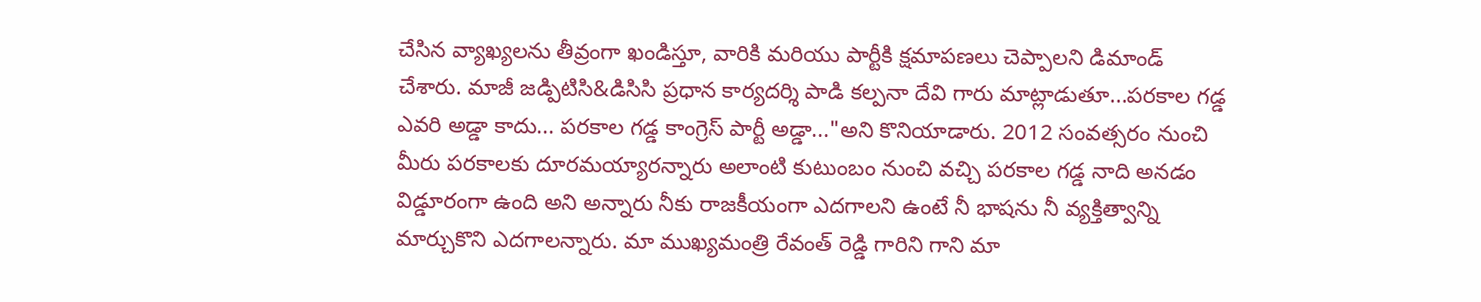చేసిన వ్యాఖ్యలను తీవ్రంగా ఖండిస్తూ, వారికి మరియు పార్టీకి క్షమాపణలు చెప్పాలని డిమాండ్ చేశారు. మాజీ జడ్పిటిసి&డిసిసి ప్రధాన కార్యదర్శి పాడి కల్పనా దేవి గారు మాట్లాడుతూ...పరకాల గడ్డ ఎవరి అడ్డా కాదు... పరకాల గడ్డ కాంగ్రెస్ పార్టీ అడ్డా..."అని కొనియాడారు. 2012 సంవత్సరం నుంచి మీరు పరకాలకు దూరమయ్యారన్నారు అలాంటి కుటుంబం నుంచి వచ్చి పరకాల గడ్డ నాది అనడం విడ్డూరంగా ఉంది అని అన్నారు నీకు రాజకీయంగా ఎదగాలని ఉంటే నీ భాషను నీ వ్యక్తిత్వాన్ని మార్చుకొని ఎదగాలన్నారు. మా ముఖ్యమంత్రి రేవంత్ రెడ్డి గారిని గాని మా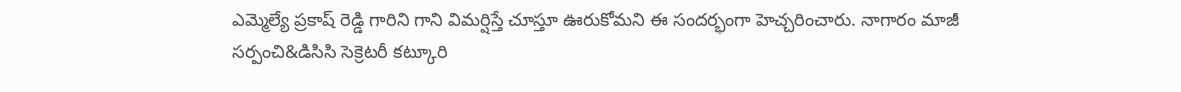ఎమ్మెల్యే ప్రకాష్ రెడ్డి గారిని గాని విమర్షిస్తే చూస్తూ ఊరుకోమని ఈ సందర్భంగా హెచ్చరించారు. నాగారం మాజీ సర్పంచి&డిసిసి సెక్రెటరీ కట్కూరి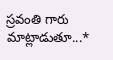స్రవంతి గారు మాట్లాడుతూ...*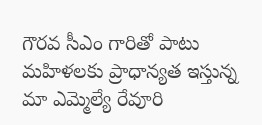గౌరవ సీఎం గారితో పాటు మహిళలకు ప్రాధాన్యత ఇస్తున్న మా ఎమ్మెల్యే రేవూరి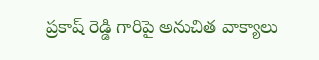ప్రకాష్ రెడ్డి గారిపై అనుచిత వాక్యాలు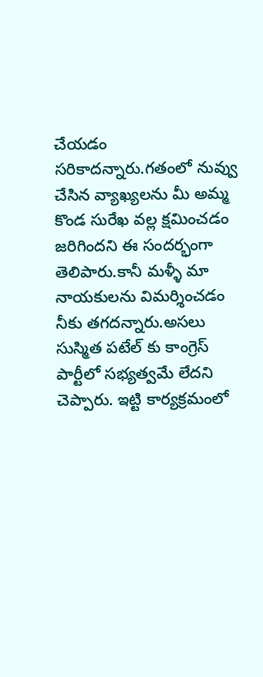చేయడం సరికాదన్నారు.గతంలో నువ్వు చేసిన వ్యాఖ్యలను మీ అమ్మ కొండ సురేఖ వల్ల క్షమించడం జరిగిందని ఈ సందర్భంగా తెలిపారు.కానీ మళ్ళీ మా నాయకులను విమర్శించడం నీకు తగదన్నారు.అసలు సుస్మిత పటేల్ కు కాంగ్రెస్ పార్టీలో సభ్యత్వమే లేదని చెప్పారు. ఇట్టి కార్యక్రమంలో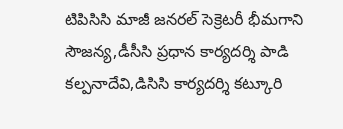టిపిసిసి మాజీ జనరల్ సెక్రెటరీ భీమగాని సౌజన్య,డీసీసి ప్రధాన కార్యదర్శి పాడి కల్పనాదేవి,డిసిసి కార్యదర్శి కట్కూరి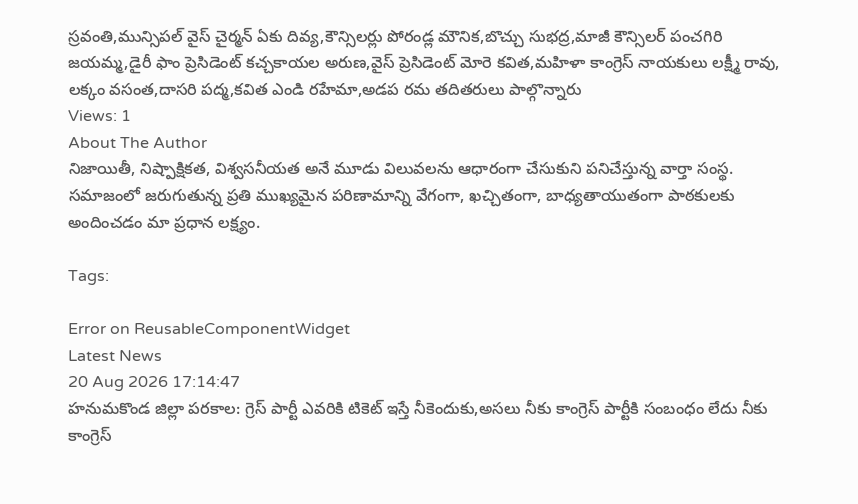స్రవంతి,మున్సిపల్ వైస్ చైర్మన్ ఏకు దివ్య,కౌన్సిలర్లు పోరండ్ల మౌనిక,బొచ్చు సుభద్ర,మాజీ కౌన్సిలర్ పంచగిరి జయమ్మ,డైరీ ఫాం ప్రెసిడెంట్ కచ్చకాయల అరుణ,వైస్ ప్రెసిడెంట్ మోరె కవిత,మహిళా కాంగ్రెస్ నాయకులు లక్ష్మీ రావు, లక్కం వసంత,దాసరి పద్మ,కవిత ఎండి రహేమా,అడప రమ తదితరులు పాల్గొన్నారు
Views: 1
About The Author
నిజాయితీ, నిష్పాక్షికత, విశ్వసనీయత అనే మూడు విలువలను ఆధారంగా చేసుకుని పనిచేస్తున్న వార్తా సంస్థ. సమాజంలో జరుగుతున్న ప్రతి ముఖ్యమైన పరిణామాన్ని వేగంగా, ఖచ్చితంగా, బాధ్యతాయుతంగా పాఠకులకు అందించడం మా ప్రధాన లక్ష్యం.

Tags:

Error on ReusableComponentWidget
Latest News
20 Aug 2026 17:14:47
హనుమకొండ జిల్లా పరకాల: గ్రెస్ పార్టీ ఎవరికి టికెట్ ఇస్తే నీకెందుకు,అసలు నీకు కాంగ్రెస్ పార్టీకి సంబంధం లేదు నీకు కాంగ్రెస్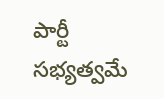పార్టీ సభ్యత్వమే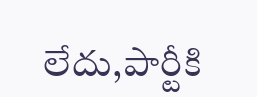లేదు,పార్టీకి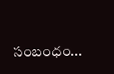సంబంధం...